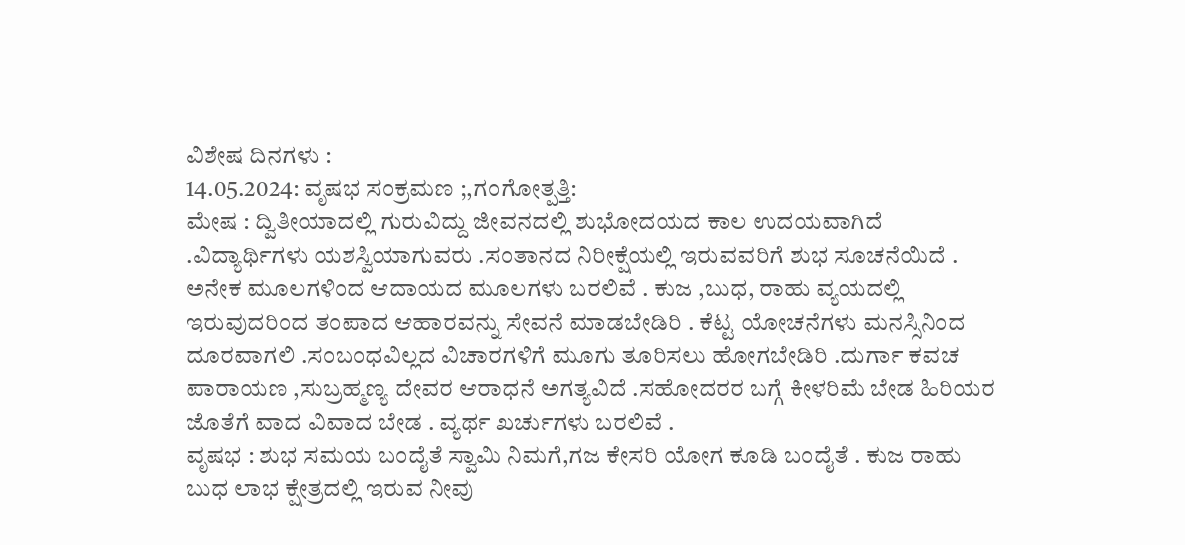ವಿಶೇಷ ದಿನಗಳು :
14.05.2024: ವೃಷಭ ಸಂಕ್ರಮಣ ;,ಗಂಗೋತ್ಪತ್ತಿ:
ಮೇಷ : ದ್ವಿತೀಯಾದಲ್ಲಿ ಗುರುವಿದ್ದು ಜೀವನದಲ್ಲಿ ಶುಭೋದಯದ ಕಾಲ ಉದಯವಾಗಿದೆ
.ವಿದ್ಯಾರ್ಥಿಗಳು ಯಶಸ್ವಿಯಾಗುವರು .ಸಂತಾನದ ನಿರೀಕ್ಷೆಯಲ್ಲಿ ಇರುವವರಿಗೆ ಶುಭ ಸೂಚನೆಯಿದೆ .
ಅನೇಕ ಮೂಲಗಳಿಂದ ಆದಾಯದ ಮೂಲಗಳು ಬರಲಿವೆ . ಕುಜ ,ಬುಧ, ರಾಹು ವ್ಯಯದಲ್ಲಿ
ಇರುವುದರಿಂದ ತಂಪಾದ ಆಹಾರವನ್ನು ಸೇವನೆ ಮಾಡಬೇಡಿರಿ . ಕೆಟ್ಟ ಯೋಚನೆಗಳು ಮನಸ್ಸಿನಿಂದ
ದೂರವಾಗಲಿ .ಸಂಬಂಧವಿಲ್ಲದ ವಿಚಾರಗಳಿಗೆ ಮೂಗು ತೂರಿಸಲು ಹೋಗಬೇಡಿರಿ .ದುರ್ಗಾ ಕವಚ
ಪಾರಾಯಣ ,ಸುಬ್ರಹ್ಮಣ್ಯ ದೇವರ ಆರಾಧನೆ ಅಗತ್ಯವಿದೆ .ಸಹೋದರರ ಬಗ್ಗೆ ಕೀಳರಿಮೆ ಬೇಡ ಹಿರಿಯರ
ಜೊತೆಗೆ ವಾದ ವಿವಾದ ಬೇಡ . ವ್ಯರ್ಥ ಖರ್ಚುಗಳು ಬರಲಿವೆ .
ವೃಷಭ : ಶುಭ ಸಮಯ ಬಂದೈತೆ ಸ್ವಾಮಿ ನಿಮಗೆ,ಗಜ ಕೇಸರಿ ಯೋಗ ಕೂಡಿ ಬಂದೈತೆ . ಕುಜ ರಾಹು
ಬುಧ ಲಾಭ ಕ್ಷೇತ್ರದಲ್ಲಿ ಇರುವ ನೀವು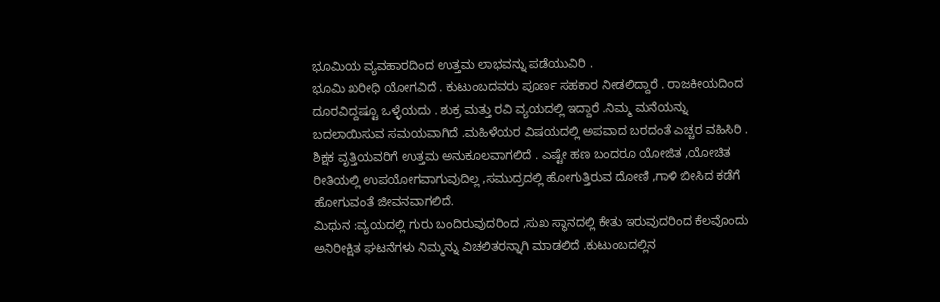ಭೂಮಿಯ ವ್ಯವಹಾರದಿಂದ ಉತ್ತಮ ಲಾಭವನ್ನು ಪಡೆಯುವಿರಿ .
ಭೂಮಿ ಖರೀಧಿ ಯೋಗವಿದೆ . ಕುಟುಂಬದವರು ಪೂರ್ಣ ಸಹಕಾರ ನೀಡಲಿದ್ದಾರೆ . ರಾಜಕೀಯದಿಂದ
ದೂರವಿದ್ದಷ್ಟೂ ಒಳ್ಳೆಯದು . ಶುಕ್ರ ಮತ್ತು ರವಿ ವ್ಯಯದಲ್ಲಿ ಇದ್ದಾರೆ .ನಿಮ್ಮ ಮನೆಯನ್ನು
ಬದಲಾಯಿಸುವ ಸಮಯವಾಗಿದೆ .ಮಹಿಳೆಯರ ವಿಷಯದಲ್ಲಿ ಅಪವಾದ ಬರದಂತೆ ಎಚ್ಚರ ವಹಿಸಿರಿ .
ಶಿಕ್ಷಕ ವೃತ್ತಿಯವರಿಗೆ ಉತ್ತಮ ಅನುಕೂಲವಾಗಲಿದೆ . ಎಷ್ಟೇ ಹಣ ಬಂದರೂ ಯೋಜಿತ ,ಯೋಚಿತ
ರೀತಿಯಲ್ಲಿ ಉಪಯೋಗವಾಗುವುದಿಲ್ಲ ,ಸಮುದ್ರದಲ್ಲಿ ಹೋಗುತ್ತಿರುವ ದೋಣಿ ,ಗಾಳಿ ಬೀಸಿದ ಕಡೆಗೆ
ಹೋಗುವಂತೆ ಜೀವನವಾಗಲಿದೆ.
ಮಿಥುನ :ವ್ಯಯದಲ್ಲಿ ಗುರು ಬಂದಿರುವುದರಿಂದ ,ಸುಖ ಸ್ಥಾನದಲ್ಲಿ ಕೇತು ಇರುವುದರಿಂದ ಕೆಲವೊಂದು
ಅನಿರೀಕ್ಷಿತ ಘಟನೆಗಳು ನಿಮ್ಮನ್ನು ವಿಚಲಿತರನ್ನಾಗಿ ಮಾಡಲಿದೆ .ಕುಟುಂಬದಲ್ಲಿನ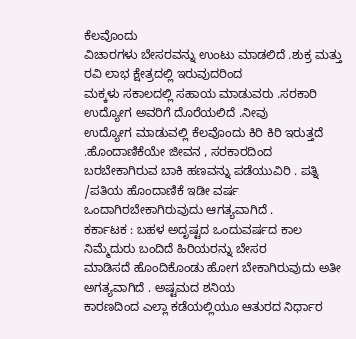ಕೆಲವೊಂದು
ವಿಚಾರಗಳು ಬೇಸರವನ್ನು ಉಂಟು ಮಾಡಲಿದೆ .ಶುಕ್ರ ಮತ್ತು ರವಿ ಲಾಭ ಕ್ಷೇತ್ರದಲ್ಲಿ ಇರುವುದರಿಂದ
ಮಕ್ಕಳು ಸಕಾಲದಲ್ಲಿ ಸಹಾಯ ಮಾಡುವರು .ಸರಕಾರಿ ಉದ್ಯೋಗ ಅವರಿಗೆ ದೊರೆಯಲಿದೆ .ನೀವು
ಉದ್ಯೋಗ ಮಾಡುವಲ್ಲಿ ಕೆಲವೊಂದು ಕಿರಿ ಕಿರಿ ಇರುತ್ತದೆ .ಹೊಂದಾಣಿಕೆಯೇ ಜೀವನ , ಸರಕಾರದಿಂದ
ಬರಬೇಕಾಗಿರುವ ಬಾಕಿ ಹಣವನ್ನು ಪಡೆಯುವಿರಿ . ಪತ್ನಿ /ಪತಿಯ ಹೊಂದಾಣಿಕೆ ಇಡೀ ವರ್ಷ
ಒಂದಾಗಿರಬೇಕಾಗಿರುವುದು ಆಗತ್ಯವಾಗಿದೆ .
ಕರ್ಕಾಟಕ : ಬಹಳ ಅದೃಷ್ಟದ ಒಂದುವರ್ಷದ ಕಾಲ ನಿಮ್ಮೆದುರು ಬಂದಿದೆ ಹಿರಿಯರನ್ನು ಬೇಸರ
ಮಾಡಿಸದೆ ಹೊಂದಿಕೊಂಡು ಹೋಗ ಬೇಕಾಗಿರುವುದು ಅತೀ ಅಗತ್ಯವಾಗಿದೆ . ಅಷ್ಟಮದ ಶನಿಯ
ಕಾರಣದಿಂದ ಎಲ್ಲಾ ಕಡೆಯಲ್ಲಿಯೂ ಆತುರದ ನಿರ್ಧಾರ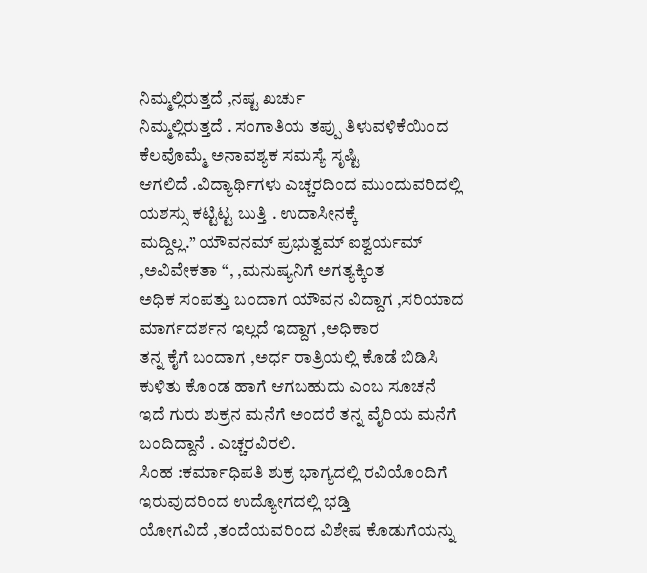ನಿಮ್ಮಲ್ಲಿರುತ್ತದೆ ,ನಷ್ಟ ಖರ್ಚು
ನಿಮ್ಮಲ್ಲಿರುತ್ತದೆ . ಸಂಗಾತಿಯ ತಪ್ಪು ತಿಳುವಳಿಕೆಯಿಂದ ಕೆಲವೊಮ್ಮೆ ಅನಾವಶ್ಯಕ ಸಮಸ್ಯೆ ಸೃಷ್ಟಿ
ಆಗಲಿದೆ .ವಿದ್ಯಾರ್ಥಿಗಳು ಎಚ್ಚರದಿಂದ ಮುಂದುವರಿದಲ್ಲಿ ಯಶಸ್ಸು ಕಟ್ಟಿಟ್ಟ ಬುತ್ತಿ . ಉದಾಸೀನಕ್ಕೆ
ಮದ್ದಿಲ್ಲ.” ಯೌವನಮ್ ಪ್ರಭುತ್ವಮ್ ಐಶ್ವರ್ಯಮ್ ,ಅವಿವೇಕತಾ “, ,ಮನುಷ್ಯನಿಗೆ ಅಗತ್ಯಕ್ಕಿಂತ
ಅಧಿಕ ಸಂಪತ್ತು ಬಂದಾಗ ಯೌವನ ವಿದ್ದಾಗ ,ಸರಿಯಾದ ಮಾರ್ಗದರ್ಶನ ಇಲ್ಲದೆ ಇದ್ದಾಗ ,ಅಧಿಕಾರ
ತನ್ನ ಕೈಗೆ ಬಂದಾಗ ,ಅರ್ಧ ರಾತ್ರಿಯಲ್ಲಿ ಕೊಡೆ ಬಿಡಿಸಿ ಕುಳಿತು ಕೊಂಡ ಹಾಗೆ ಆಗಬಹುದು ಎಂಬ ಸೂಚನೆ
ಇದೆ ಗುರು ಶುಕ್ರನ ಮನೆಗೆ ಅಂದರೆ ತನ್ನ ವೈರಿಯ ಮನೆಗೆ ಬಂದಿದ್ದಾನೆ . ಎಚ್ಚರವಿರಲಿ.
ಸಿಂಹ :ಕರ್ಮಾಧಿಪತಿ ಶುಕ್ರ ಭಾಗ್ಯದಲ್ಲಿ ರವಿಯೊಂದಿಗೆ ಇರುವುದರಿಂದ ಉದ್ಯೋಗದಲ್ಲಿ ಭಡ್ತಿ
ಯೋಗವಿದೆ ,ತಂದೆಯವರಿಂದ ವಿಶೇಷ ಕೊಡುಗೆಯನ್ನು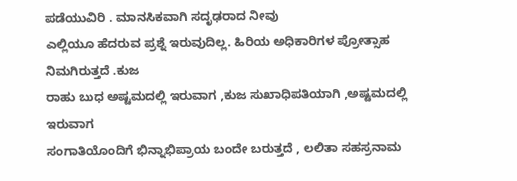ಪಡೆಯುವಿರಿ . ಮಾನಸಿಕವಾಗಿ ಸದೃಢರಾದ ನೀವು
ಎಲ್ಲಿಯೂ ಹೆದರುವ ಪ್ರಶ್ನೆ ಇರುವುದಿಲ್ಲ. ಹಿರಿಯ ಅಧಿಕಾರಿಗಳ ಪ್ರೋತ್ಸಾಹ ನಿಮಗಿರುತ್ತದೆ .ಕುಜ
ರಾಹು ಬುಧ ಅಷ್ಟಮದಲ್ಲಿ ಇರುವಾಗ ,ಕುಜ ಸುಖಾಧಿಪತಿಯಾಗಿ ,ಅಷ್ಟಮದಲ್ಲಿ ಇರುವಾಗ
ಸಂಗಾತಿಯೊಂದಿಗೆ ಭಿನ್ನಾಭಿಪ್ರಾಯ ಬಂದೇ ಬರುತ್ತದೆ , ಲಲಿತಾ ಸಹಸ್ರನಾಮ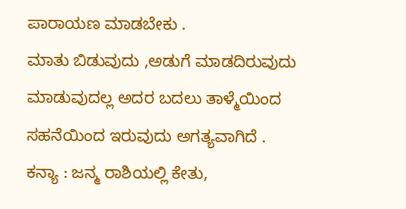ಪಾರಾಯಣ ಮಾಡಬೇಕು .
ಮಾತು ಬಿಡುವುದು ,ಅಡುಗೆ ಮಾಡದಿರುವುದು ಮಾಡುವುದಲ್ಲ ಅದರ ಬದಲು ತಾಳ್ಮೆಯಿಂದ
ಸಹನೆಯಿಂದ ಇರುವುದು ಅಗತ್ಯವಾಗಿದೆ .
ಕನ್ಯಾ : ಜನ್ಮ ರಾಶಿಯಲ್ಲಿ ಕೇತು,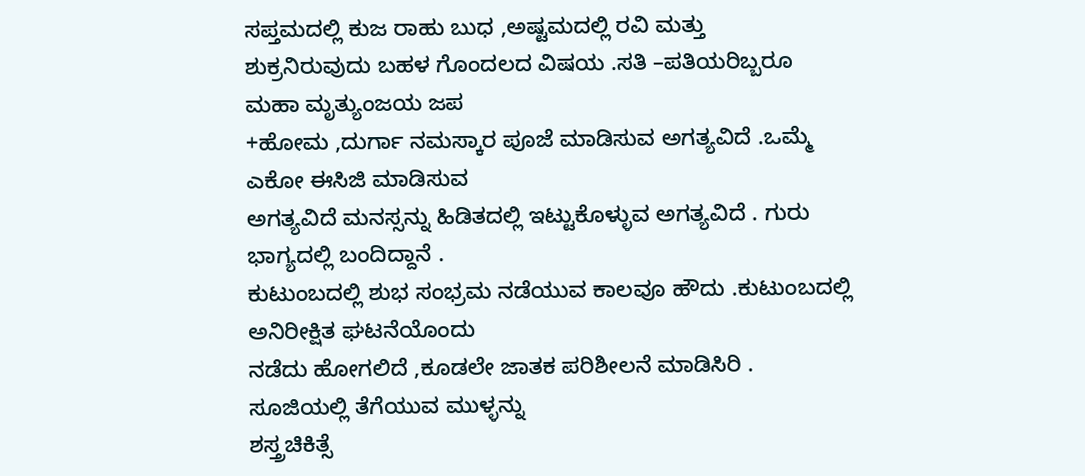ಸಪ್ತಮದಲ್ಲಿ ಕುಜ ರಾಹು ಬುಧ ,ಅಷ್ಟಮದಲ್ಲಿ ರವಿ ಮತ್ತು
ಶುಕ್ರನಿರುವುದು ಬಹಳ ಗೊಂದಲದ ವಿಷಯ .ಸತಿ –ಪತಿಯರಿಬ್ಬರೂ ಮಹಾ ಮೃತ್ಯುಂಜಯ ಜಪ
+ಹೋಮ ,ದುರ್ಗಾ ನಮಸ್ಕಾರ ಪೂಜೆ ಮಾಡಿಸುವ ಅಗತ್ಯವಿದೆ .ಒಮ್ಮೆ ಎಕೋ ಈಸಿಜಿ ಮಾಡಿಸುವ
ಅಗತ್ಯವಿದೆ ಮನಸ್ಸನ್ನು ಹಿಡಿತದಲ್ಲಿ ಇಟ್ಟುಕೊಳ್ಳುವ ಅಗತ್ಯವಿದೆ . ಗುರು ಭಾಗ್ಯದಲ್ಲಿ ಬಂದಿದ್ದಾನೆ .
ಕುಟುಂಬದಲ್ಲಿ ಶುಭ ಸಂಭ್ರಮ ನಡೆಯುವ ಕಾಲವೂ ಹೌದು .ಕುಟುಂಬದಲ್ಲಿ ಅನಿರೀಕ್ಷಿತ ಘಟನೆಯೊಂದು
ನಡೆದು ಹೋಗಲಿದೆ ,ಕೂಡಲೇ ಜಾತಕ ಪರಿಶೀಲನೆ ಮಾಡಿಸಿರಿ . ಸೂಜಿಯಲ್ಲಿ ತೆಗೆಯುವ ಮುಳ್ಳನ್ನು
ಶಸ್ತ್ರಚಿಕಿತ್ಸೆ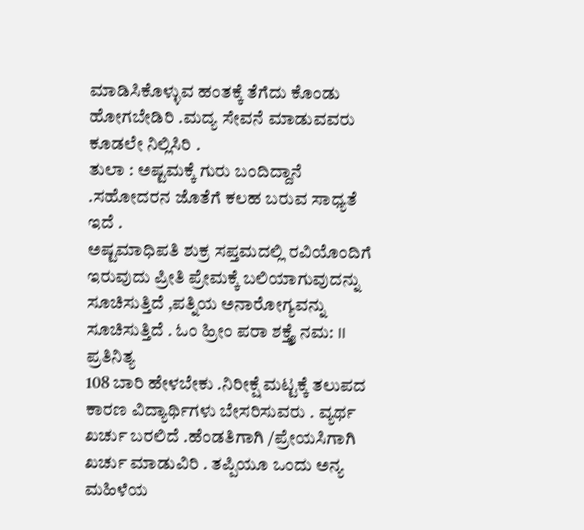ಮಾಡಿಸಿಕೊಳ್ಳುವ ಹಂತಕ್ಕೆ ತೆಗೆದು ಕೊಂಡು ಹೋಗಬೇಡಿರಿ .ಮದ್ಯ ಸೇವನೆ ಮಾಡುವವರು
ಕೂಡಲೇ ನಿಲ್ಲಿಸಿರಿ .
ತುಲಾ : ಅಷ್ಟಮಕ್ಕೆ ಗುರು ಬಂದಿದ್ದಾನೆ .ಸಹೋದರನ ಜೊತೆಗೆ ಕಲಹ ಬರುವ ಸಾಧ್ಯತೆ ಇದೆ .
ಅಷ್ಟಮಾಧಿಪತಿ ಶುಕ್ರ ಸಪ್ತಮದಲ್ಲಿ ರವಿಯೊಂದಿಗೆ ಇರುವುದು ಪ್ರೀತಿ ಪ್ರೇಮಕ್ಕೆ ಬಲಿಯಾಗುವುದನ್ನು
ಸೂಚಿಸುತ್ತಿದೆ ,ಪತ್ನಿಯ ಅನಾರೋಗ್ಯವನ್ನು ಸೂಚಿಸುತ್ತಿದೆ . ಓಂ ಹ್ರೀಂ ಪರಾ ಶಕ್ತ್ಯೈ ನಮ: II ಪ್ರತಿನಿತ್ಯ
108 ಬಾರಿ ಹೇಳಬೇಕು .ನಿರೀಕ್ಷೆ ಮಟ್ಟಕ್ಕೆ ತಲುಪದ ಕಾರಣ ವಿದ್ಯಾರ್ಥಿಗಳು ಬೇಸರಿಸುವರು . ವ್ಯರ್ಥ
ಖರ್ಚು ಬರಲಿದೆ .ಹೆಂಡತಿಗಾಗಿ /ಪ್ರೇಯಸಿಗಾಗಿ ಖರ್ಚು ಮಾಡುವಿರಿ . ತಪ್ಪಿಯೂ ಒಂದು ಅನ್ಯ ಮಹಿಳೆಯ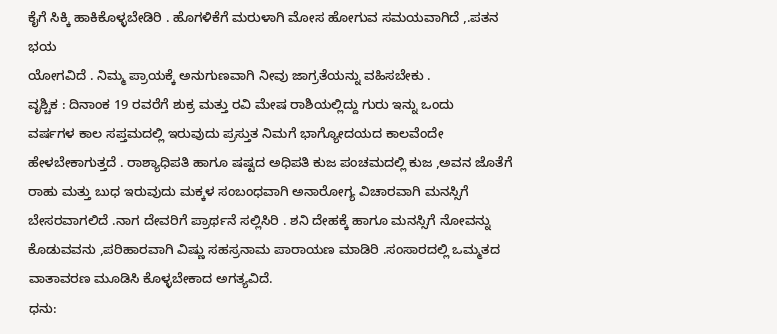ಕೈಗೆ ಸಿಕ್ಕಿ ಹಾಕಿಕೊಳ್ಳಬೇಡಿರಿ . ಹೊಗಳಿಕೆಗೆ ಮರುಳಾಗಿ ಮೋಸ ಹೋಗುವ ಸಮಯವಾಗಿದೆ ,.ಪತನ ಭಯ
ಯೋಗವಿದೆ . ನಿಮ್ಮ ಪ್ರಾಯಕ್ಕೆ ಅನುಗುಣವಾಗಿ ನೀವು ಜಾಗ್ರತೆಯನ್ನು ವಹಿಸಬೇಕು .
ವೃಶ್ಚಿಕ : ದಿನಾಂಕ 19 ರವರೆಗೆ ಶುಕ್ರ ಮತ್ತು ರವಿ ಮೇಷ ರಾಶಿಯಲ್ಲಿದ್ದು ಗುರು ಇನ್ನು ಒಂದು
ವರ್ಷಗಳ ಕಾಲ ಸಪ್ತಮದಲ್ಲಿ ಇರುವುದು ಪ್ರಸ್ತುತ ನಿಮಗೆ ಭಾಗ್ಯೋದಯದ ಕಾಲವೆಂದೇ
ಹೇಳಬೇಕಾಗುತ್ತದೆ . ರಾಶ್ಯಾಧಿಪತಿ ಹಾಗೂ ಷಷ್ಟದ ಅಧಿಪತಿ ಕುಜ ಪಂಚಮದಲ್ಲಿ ಕುಜ ,ಅವನ ಜೊತೆಗೆ
ರಾಹು ಮತ್ತು ಬುಧ ಇರುವುದು ಮಕ್ಕಳ ಸಂಬಂಧವಾಗಿ ಅನಾರೋಗ್ಯ ವಿಚಾರವಾಗಿ ಮನಸ್ಸಿಗೆ
ಬೇಸರವಾಗಲಿದೆ .ನಾಗ ದೇವರಿಗೆ ಪ್ರಾರ್ಥನೆ ಸಲ್ಲಿಸಿರಿ . ಶನಿ ದೇಹಕ್ಕೆ ಹಾಗೂ ಮನಸ್ಸಿಗೆ ನೋವನ್ನು
ಕೊಡುವವನು ,ಪರಿಹಾರವಾಗಿ ವಿಷ್ಣು ಸಹಸ್ರನಾಮ ಪಾರಾಯಣ ಮಾಡಿರಿ .ಸಂಸಾರದಲ್ಲಿ ಒಮ್ಮತದ
ವಾತಾವರಣ ಮೂಡಿಸಿ ಕೊಳ್ಳಬೇಕಾದ ಅಗತ್ಯವಿದೆ.
ಧನು: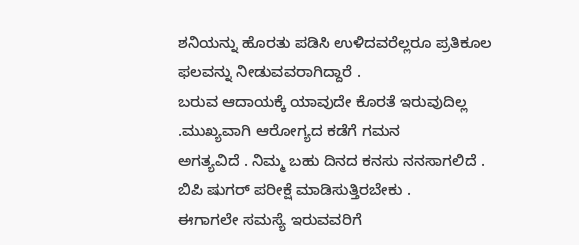ಶನಿಯನ್ನು ಹೊರತು ಪಡಿಸಿ ಉಳಿದವರೆಲ್ಲರೂ ಪ್ರತಿಕೂಲ ಫಲವನ್ನು ನೀಡುವವರಾಗಿದ್ದಾರೆ .
ಬರುವ ಆದಾಯಕ್ಕೆ ಯಾವುದೇ ಕೊರತೆ ಇರುವುದಿಲ್ಲ .ಮುಖ್ಯವಾಗಿ ಆರೋಗ್ಯದ ಕಡೆಗೆ ಗಮನ
ಅಗತ್ಯವಿದೆ . ನಿಮ್ಮ ಬಹು ದಿನದ ಕನಸು ನನಸಾಗಲಿದೆ . ಬಿಪಿ ಷುಗರ್ ಪರೀಕ್ಷೆ ಮಾಡಿಸುತ್ತಿರಬೇಕು .
ಈಗಾಗಲೇ ಸಮಸ್ಯೆ ಇರುವವರಿಗೆ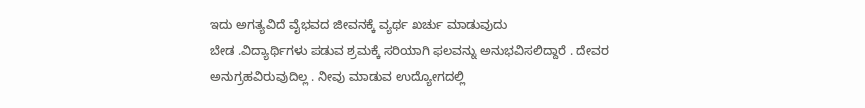ಇದು ಅಗತ್ಯವಿದೆ ವೈಭವದ ಜೀವನಕ್ಕೆ ವ್ಯರ್ಥ ಖರ್ಚು ಮಾಡುವುದು
ಬೇಡ .ವಿದ್ಯಾರ್ಥಿಗಳು ಪಡುವ ಶ್ರಮಕ್ಕೆ ಸರಿಯಾಗಿ ಫಲವನ್ನು ಅನುಭವಿಸಲಿದ್ದಾರೆ . ದೇವರ
ಅನುಗ್ರಹವಿರುವುದಿಲ್ಲ . ನೀವು ಮಾಡುವ ಉದ್ಯೋಗದಲ್ಲಿ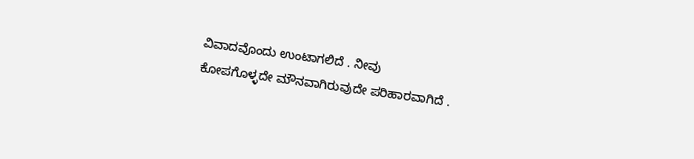ವಿವಾದವೊಂದು ಉಂಟಾಗಲಿದೆ . ನೀವು
ಕೋಪಗೊಳ್ಳದೇ ಮೌನವಾಗಿರುವುದೇ ಪರಿಹಾರವಾಗಿದೆ .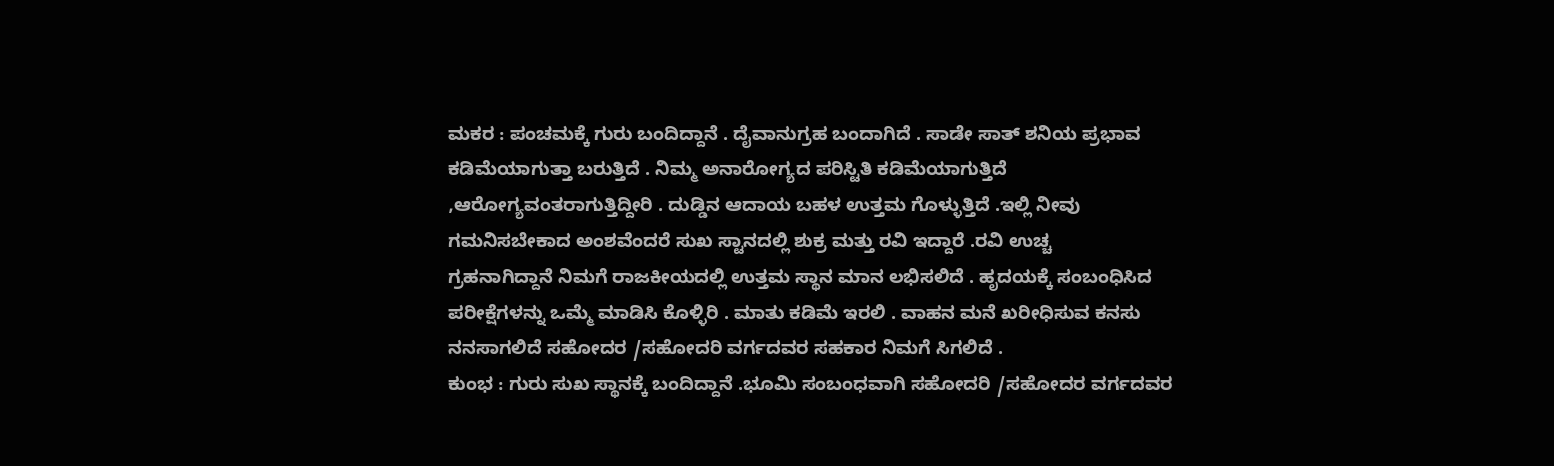ಮಕರ : ಪಂಚಮಕ್ಕೆ ಗುರು ಬಂದಿದ್ದಾನೆ . ದೈವಾನುಗ್ರಹ ಬಂದಾಗಿದೆ . ಸಾಡೇ ಸಾತ್ ಶನಿಯ ಪ್ರಭಾವ
ಕಡಿಮೆಯಾಗುತ್ತಾ ಬರುತ್ತಿದೆ . ನಿಮ್ಮ ಅನಾರೋಗ್ಯದ ಪರಿಸ್ಟಿತಿ ಕಡಿಮೆಯಾಗುತ್ತಿದೆ
,ಆರೋಗ್ಯವಂತರಾಗುತ್ತಿದ್ದೀರಿ . ದುಡ್ಡಿನ ಆದಾಯ ಬಹಳ ಉತ್ತಮ ಗೊಳ್ಳುತ್ತಿದೆ .ಇಲ್ಲಿ ನೀವು
ಗಮನಿಸಬೇಕಾದ ಅಂಶವೆಂದರೆ ಸುಖ ಸ್ಟಾನದಲ್ಲಿ ಶುಕ್ರ ಮತ್ತು ರವಿ ಇದ್ದಾರೆ .ರವಿ ಉಚ್ಚ
ಗ್ರಹನಾಗಿದ್ದಾನೆ ನಿಮಗೆ ರಾಜಕೀಯದಲ್ಲಿ ಉತ್ತಮ ಸ್ಥಾನ ಮಾನ ಲಭಿಸಲಿದೆ . ಹೃದಯಕ್ಕೆ ಸಂಬಂಧಿಸಿದ
ಪರೀಕ್ಷೆಗಳನ್ನು ಒಮ್ಮೆ ಮಾಡಿಸಿ ಕೊಳ್ಳಿರಿ . ಮಾತು ಕಡಿಮೆ ಇರಲಿ . ವಾಹನ ಮನೆ ಖರೀಧಿಸುವ ಕನಸು
ನನಸಾಗಲಿದೆ ಸಹೋದರ /ಸಹೋದರಿ ವರ್ಗದವರ ಸಹಕಾರ ನಿಮಗೆ ಸಿಗಲಿದೆ .
ಕುಂಭ : ಗುರು ಸುಖ ಸ್ಥಾನಕ್ಕೆ ಬಂದಿದ್ದಾನೆ .ಭೂಮಿ ಸಂಬಂಧವಾಗಿ ಸಹೋದರಿ /ಸಹೋದರ ವರ್ಗದವರ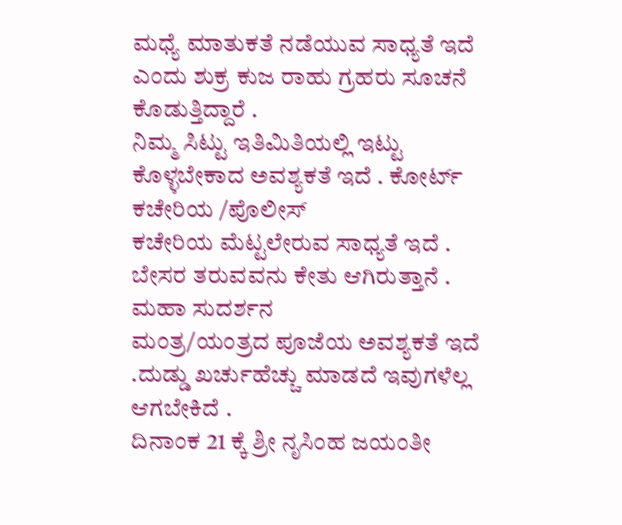ಮಧ್ಯೆ ಮಾತುಕತೆ ನಡೆಯುವ ಸಾಧ್ಯತೆ ಇದೆ ಎಂದು ಶುಕ್ರ ಕುಜ ರಾಹು ಗ್ರಹರು ಸೂಚನೆ ಕೊಡುತ್ತಿದ್ದಾರೆ .
ನಿಮ್ಮ ಸಿಟ್ಟು ಇತಿಮಿತಿಯಲ್ಲಿ ಇಟ್ಟು ಕೊಳ್ಳಬೇಕಾದ ಅವಶ್ಯಕತೆ ಇದೆ . ಕೋರ್ಟ್ ಕಚೇರಿಯ /ಪೊಲೀಸ್
ಕಚೇರಿಯ ಮೆಟ್ಟಲೇರುವ ಸಾಧ್ಯತೆ ಇದೆ . ಬೇಸರ ತರುವವನು ಕೇತು ಆಗಿರುತ್ತಾನೆ . ಮಹಾ ಸುದರ್ಶನ
ಮಂತ್ರ/ಯಂತ್ರದ ಪೂಜೆಯ ಅವಶ್ಯಕತೆ ಇದೆ .ದುಡ್ಡು ಖರ್ಚುಹೆಚ್ಚು ಮಾಡದೆ ಇವುಗಳೆಲ್ಲ ಆಗಬೇಕಿದೆ .
ದಿನಾಂಕ 21 ಕ್ಕೆ ಶ್ರೀ ನೃಸಿಂಹ ಜಯಂತೀ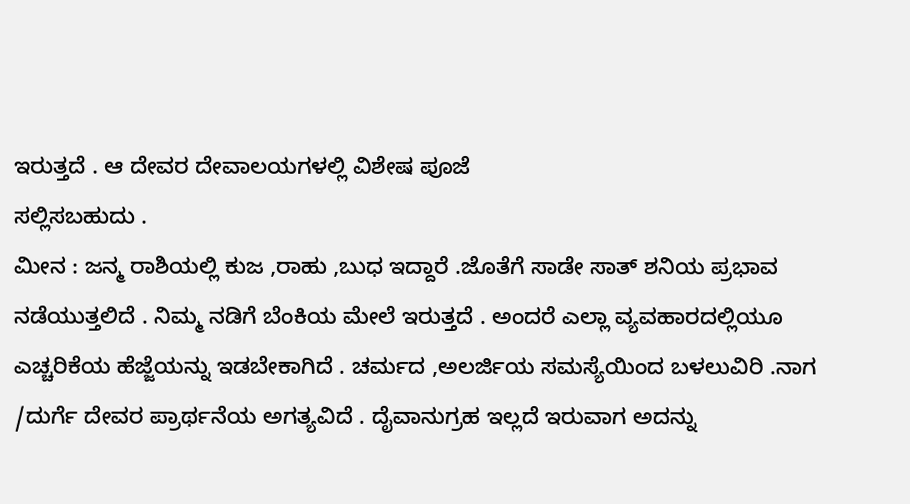ಇರುತ್ತದೆ . ಆ ದೇವರ ದೇವಾಲಯಗಳಲ್ಲಿ ವಿಶೇಷ ಪೂಜೆ
ಸಲ್ಲಿಸಬಹುದು .
ಮೀನ : ಜನ್ಮ ರಾಶಿಯಲ್ಲಿ ಕುಜ ,ರಾಹು ,ಬುಧ ಇದ್ದಾರೆ .ಜೊತೆಗೆ ಸಾಡೇ ಸಾತ್ ಶನಿಯ ಪ್ರಭಾವ
ನಡೆಯುತ್ತಲಿದೆ . ನಿಮ್ಮ ನಡಿಗೆ ಬೆಂಕಿಯ ಮೇಲೆ ಇರುತ್ತದೆ . ಅಂದರೆ ಎಲ್ಲಾ ವ್ಯವಹಾರದಲ್ಲಿಯೂ
ಎಚ್ಚರಿಕೆಯ ಹೆಜ್ಜೆಯನ್ನು ಇಡಬೇಕಾಗಿದೆ . ಚರ್ಮದ ,ಅಲರ್ಜಿಯ ಸಮಸ್ಯೆಯಿಂದ ಬಳಲುವಿರಿ .ನಾಗ
/ದುರ್ಗೆ ದೇವರ ಪ್ರಾರ್ಥನೆಯ ಅಗತ್ಯವಿದೆ . ದೈವಾನುಗ್ರಹ ಇಲ್ಲದೆ ಇರುವಾಗ ಅದನ್ನು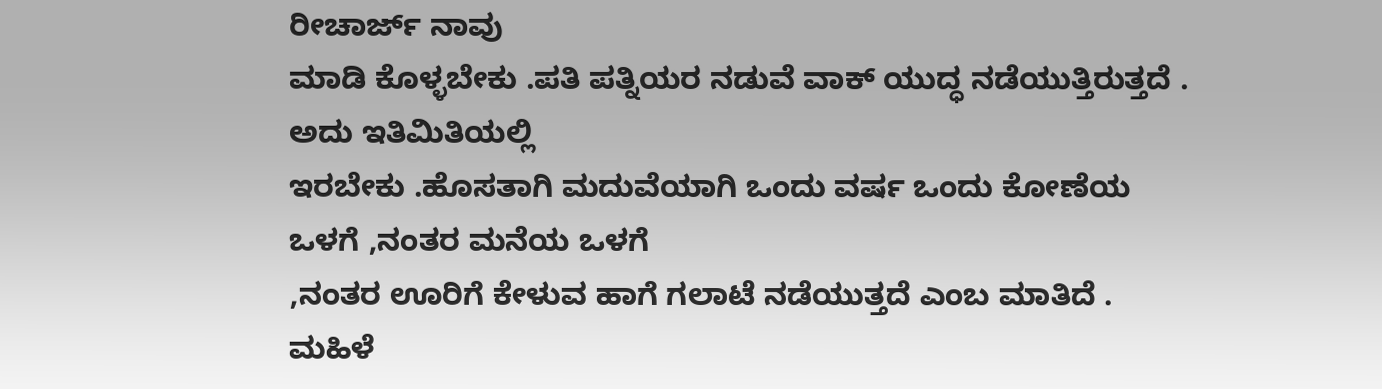ರೀಚಾರ್ಜ್ ನಾವು
ಮಾಡಿ ಕೊಳ್ಳಬೇಕು .ಪತಿ ಪತ್ನಿಯರ ನಡುವೆ ವಾಕ್ ಯುದ್ಧ ನಡೆಯುತ್ತಿರುತ್ತದೆ . ಅದು ಇತಿಮಿತಿಯಲ್ಲಿ
ಇರಬೇಕು .ಹೊಸತಾಗಿ ಮದುವೆಯಾಗಿ ಒಂದು ವರ್ಷ ಒಂದು ಕೋಣೆಯ ಒಳಗೆ ,ನಂತರ ಮನೆಯ ಒಳಗೆ
,ನಂತರ ಊರಿಗೆ ಕೇಳುವ ಹಾಗೆ ಗಲಾಟೆ ನಡೆಯುತ್ತದೆ ಎಂಬ ಮಾತಿದೆ . ಮಹಿಳೆ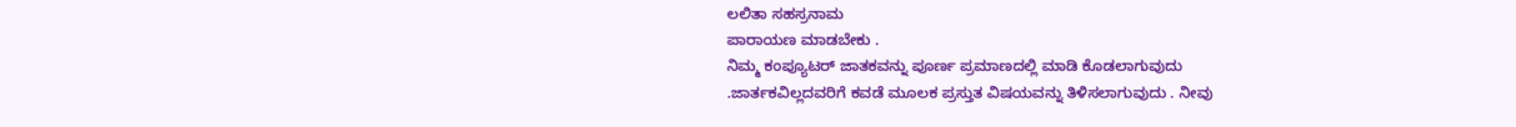ಲಲಿತಾ ಸಹಸ್ರನಾಮ
ಪಾರಾಯಣ ಮಾಡಬೇಕು .
ನಿಮ್ಮ ಕಂಪ್ಯೂಟರ್ ಜಾತಕವನ್ನು ಪೂರ್ಣ ಪ್ರಮಾಣದಲ್ಲಿ ಮಾಡಿ ಕೊಡಲಾಗುವುದು
.ಜಾರ್ತಕವಿಲ್ಲದವರಿಗೆ ಕವಡೆ ಮೂಲಕ ಪ್ರಸ್ತುತ ವಿಷಯವನ್ನು ತಿಳಿಸಲಾಗುವುದು . ನೀವು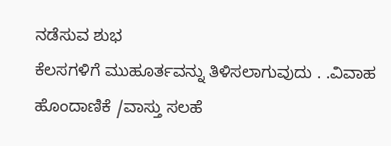ನಡೆಸುವ ಶುಭ
ಕೆಲಸಗಳಿಗೆ ಮುಹೂರ್ತವನ್ನು ತಿಳಿಸಲಾಗುವುದು . .ವಿವಾಹ ಹೊಂದಾಣಿಕೆ /ವಾಸ್ತು ಸಲಹೆ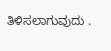ತಿಳಿಸಲಾಗುವುದು .